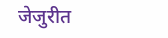जेजुरीत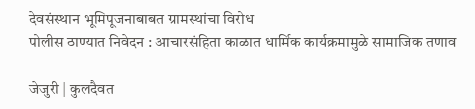देवसंस्थान भूमिपूजनाबाबत ग्रामस्थांचा विरोध
पोलीस ठाण्यात निवेदन : आचारसंहिता काळात धार्मिक कार्यक्रमामुळे सामाजिक तणाव

जेजुरी | कुलदैवत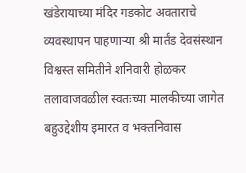खंडेरायाच्या मंदिर गडकोट अवताराचे व्यवस्थापन पाहणाऱ्या श्री मार्तंड देवसंस्थान विश्वस्त समितीने शनिवारी होळकर तलावाजवळील स्वतःच्या मालकीच्या जागेत बहुउद्देशीय इमारत व भक्तनिवास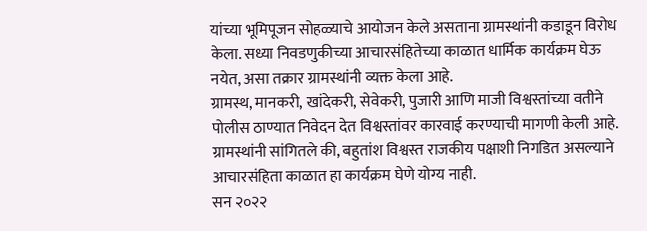यांच्या भूमिपूजन सोहळ्याचे आयोजन केले असताना ग्रामस्थांनी कडाडून विरोध केला. सध्या निवडणुकीच्या आचारसंहितेच्या काळात धार्मिक कार्यक्रम घेऊ नयेत, असा तक्रार ग्रामस्थांनी व्यक्त केला आहे.
ग्रामस्थ, मानकरी, खांदेकरी, सेवेकरी, पुजारी आणि माजी विश्वस्तांच्या वतीने पोलीस ठाण्यात निवेदन देत विश्वस्तांवर कारवाई करण्याची मागणी केली आहे. ग्रामस्थांनी सांगितले की, बहुतांश विश्वस्त राजकीय पक्षाशी निगडित असल्याने आचारसंहिता काळात हा कार्यक्रम घेणे योग्य नाही.
सन २०२२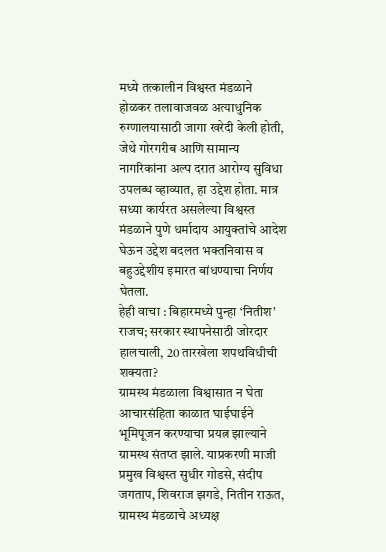मध्ये तत्कालीन विश्वस्त मंडळाने होळकर तलावाजवळ अत्याधुनिक रुग्णालयासाठी जागा खरेदी केली होती, जेथे गोरगरीब आणि सामान्य नागरिकांना अल्प दरात आरोग्य सुविधा उपलब्ध व्हाव्यात, हा उद्देश होता. मात्र सध्या कार्यरत असलेल्या विश्वस्त मंडळाने पुणे धर्मादाय आयुक्तांचे आदेश घेऊन उद्देश बदलत भक्तनिवास व बहुउद्देशीय इमारत बांधण्याचा निर्णय घेतला.
हेही वाचा : बिहारमध्ये पुन्हा ‘नितीश’ राजच; सरकार स्थापनेसाठी जोरदार हालचाली, 20 तारखेला शपथविधीची शक्यता?
ग्रामस्थ मंडळाला विश्वासात न घेता आचारसंहिता काळात घाईघाईने भूमिपूजन करण्याचा प्रयत्न झाल्याने ग्रामस्थ संतप्त झाले. याप्रकरणी माजी प्रमुख विश्वस्त सुधीर गोडसे, संदीप जगताप, शिवराज झगडे, नितीन राऊत, ग्रामस्थ मंडळाचे अध्यक्ष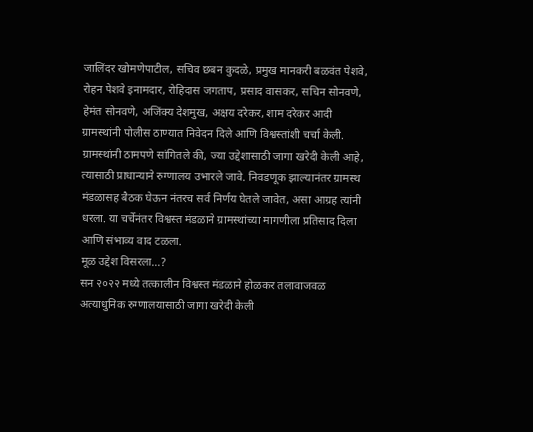जालिंदर खोमणेपाटील, सचिव छबन कुदळे, प्रमुख मानकरी बळवंत पेशवे, रोहन पेशवे इनामदार, रोहिदास जगताप, प्रसाद वासकर, सचिन सोनवणे, हेमंत सोनवणे, अजिंक्य देशमुख, अक्षय दरेकर, शाम दरेकर आदी ग्रामस्थांनी पोलीस ठाण्यात निवेदन दिले आणि विश्वस्तांशी चर्चा केली.
ग्रामस्थांनी ठामपणे सांगितले की, ज्या उद्देशासाठी जागा खरेदी केली आहे, त्यासाठी प्राधान्याने रुग्णालय उभारले जावे. निवडणूक झाल्यानंतर ग्रामस्थ मंडळासह बैठक घेऊन नंतरच सर्व निर्णय घेतले जावेत, असा आग्रह त्यांनी धरला. या चर्चेनंतर विश्वस्त मंडळाने ग्रामस्थांच्या मागणीला प्रतिसाद दिला आणि संभाव्य वाद टळला.
मूळ उद्देश विसरला…?
सन २०२२ मध्ये तत्कालीन विश्वस्त मंडळाने होळकर तलावाजवळ अत्याधुनिक रुग्णालयासाठी जागा खरेदी केली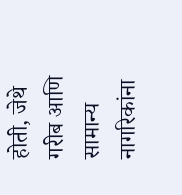होती, जेथे गरीब आणि सामान्य नागरिकांना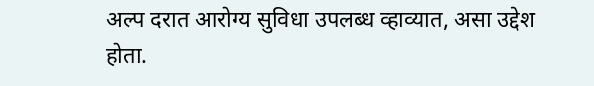अल्प दरात आरोग्य सुविधा उपलब्ध व्हाव्यात, असा उद्देश होता.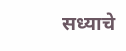सध्याचे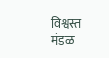विश्वस्त मंडळ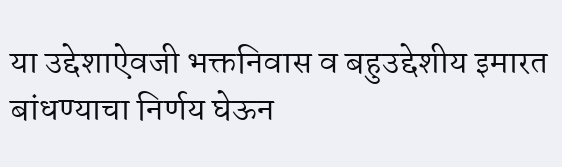या उद्देशाऐवजी भक्तनिवास व बहुउद्देशीय इमारत बांधण्याचा निर्णय घेऊन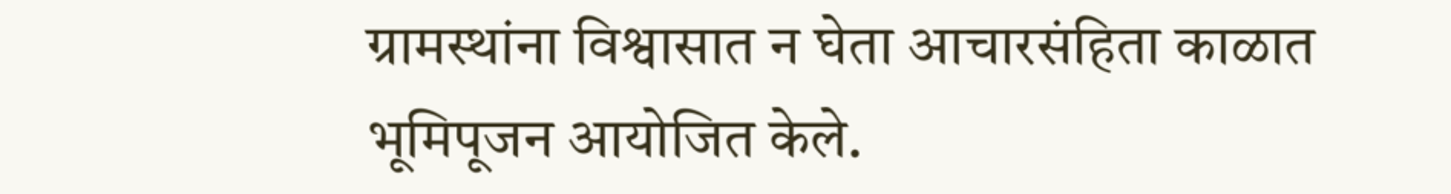ग्रामस्थांना विश्वासात न घेता आचारसंहिता काळात भूमिपूजन आयोजित केले.